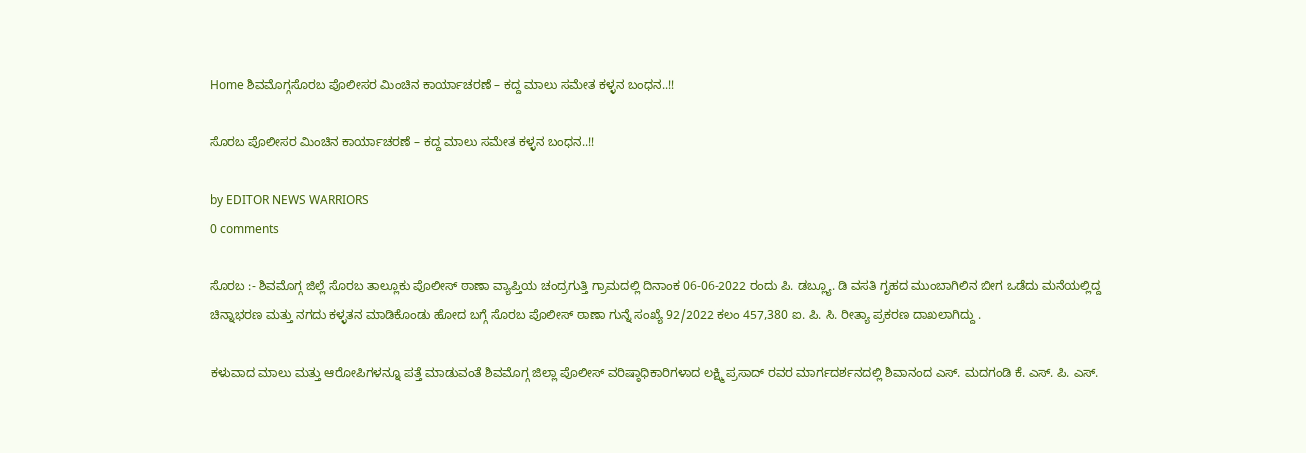Home ಶಿವಮೊಗ್ಗಸೊರಬ ಪೊಲೀಸರ ಮಿಂಚಿನ ಕಾರ್ಯಾಚರಣೆ – ಕದ್ದ ಮಾಲು ಸಮೇತ ಕಳ್ಳನ ಬಂಧನ..!!

ಸೊರಬ ಪೊಲೀಸರ ಮಿಂಚಿನ ಕಾರ್ಯಾಚರಣೆ – ಕದ್ದ ಮಾಲು ಸಮೇತ ಕಳ್ಳನ ಬಂಧನ..!!

by EDITOR NEWS WARRIORS
0 comments

ಸೊರಬ :- ಶಿವಮೊಗ್ಗ ಜಿಲ್ಲೆ ಸೊರಬ ತಾಲ್ಲೂಕು ಪೊಲೀಸ್ ಠಾಣಾ ವ್ಯಾಪ್ತಿಯ ಚಂದ್ರಗುತ್ತಿ ಗ್ರಾಮದಲ್ಲಿ ದಿನಾಂಕ 06-06-2022 ರಂದು ಪಿ. ಡಬ್ಲ್ಯೂ. ಡಿ ವಸತಿ ಗೃಹದ ಮುಂಬಾಗಿಲಿನ ಬೀಗ ಒಡೆದು ಮನೆಯಲ್ಲಿದ್ದ ಚಿನ್ನಾಭರಣ ಮತ್ತು ನಗದು ಕಳ್ಳತನ ಮಾಡಿಕೊಂಡು ಹೋದ ಬಗ್ಗೆ ಸೊರಬ ಪೊಲೀಸ್ ಠಾಣಾ ಗುನ್ನೆ ಸಂಖ್ಯೆ 92/2022 ಕಲಂ 457,380 ಐ. ಪಿ. ಸಿ. ರೀತ್ಯಾ ಪ್ರಕರಣ ದಾಖಲಾಗಿದ್ದು .

ಕಳುವಾದ ಮಾಲು ಮತ್ತು ಆರೋಪಿಗಳನ್ನೂ ಪತ್ತೆ ಮಾಡುವಂತೆ ಶಿವಮೊಗ್ಗ ಜಿಲ್ಲಾ ಪೊಲೀಸ್ ವರಿಷ್ಠಾಧಿಕಾರಿಗಳಾದ ಲಕ್ಷ್ಮಿ ಪ್ರಸಾದ್ ರವರ ಮಾರ್ಗದರ್ಶನದಲ್ಲಿ ಶಿವಾನಂದ ಎಸ್. ಮದಗಂಡಿ ಕೆ. ಎಸ್. ಪಿ. ಎಸ್.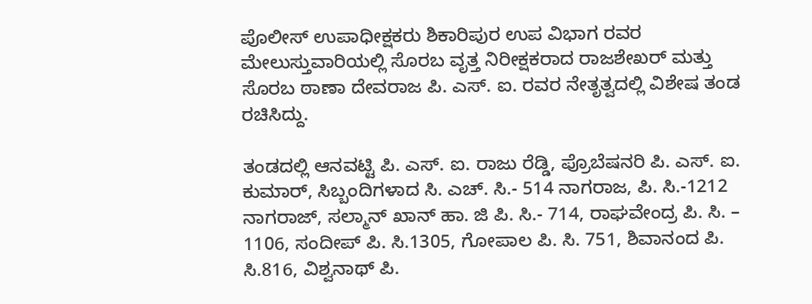ಪೊಲೀಸ್ ಉಪಾಧೀಕ್ಷಕರು ಶಿಕಾರಿಪುರ ಉಪ ವಿಭಾಗ ರವರ ಮೇಲುಸ್ತುವಾರಿಯಲ್ಲಿ ಸೊರಬ ವೃತ್ತ ನಿರೀಕ್ಷಕರಾದ ರಾಜಶೇಖರ್ ಮತ್ತು ಸೊರಬ ಠಾಣಾ ದೇವರಾಜ ಪಿ. ಎಸ್. ಐ. ರವರ ನೇತೃತ್ವದಲ್ಲಿ ವಿಶೇಷ ತಂಡ ರಚಿಸಿದ್ದು.

ತಂಡದಲ್ಲಿ ಆನವಟ್ಟಿ ಪಿ. ಎಸ್. ಐ. ರಾಜು ರೆಡ್ಡಿ, ಪ್ರೊಬೆಷನರಿ ಪಿ. ಎಸ್. ಐ. ಕುಮಾರ್, ಸಿಬ್ಬಂದಿಗಳಾದ ಸಿ. ಎಚ್. ಸಿ.- 514 ನಾಗರಾಜ, ಪಿ. ಸಿ.-1212 ನಾಗರಾಜ್, ಸಲ್ಮಾನ್ ಖಾನ್ ಹಾ. ಜಿ ಪಿ. ಸಿ.- 714, ರಾಘವೇಂದ್ರ ಪಿ. ಸಿ. – 1106, ಸಂದೀಪ್ ಪಿ. ಸಿ.1305, ಗೋಪಾಲ ಪಿ. ಸಿ. 751, ಶಿವಾನಂದ ಪಿ. ಸಿ.816, ವಿಶ್ವನಾಥ್ ಪಿ.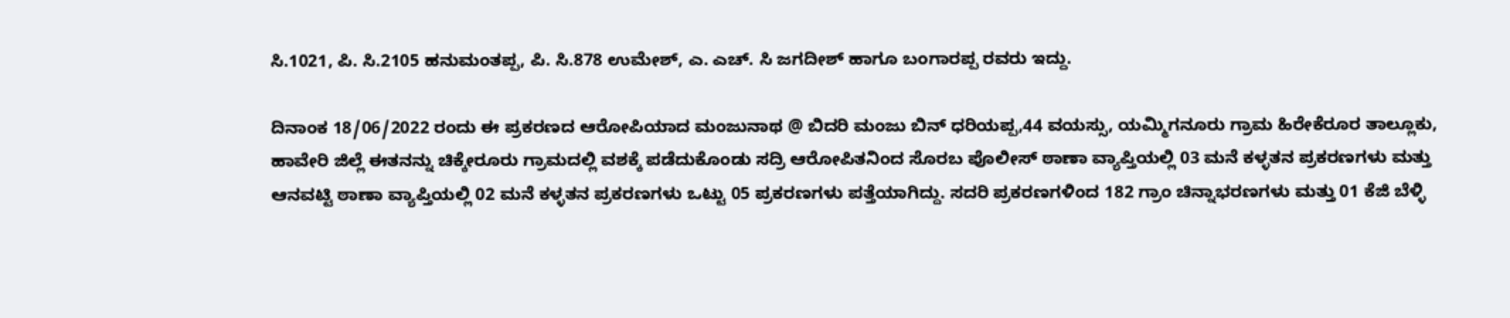ಸಿ.1021, ಪಿ. ಸಿ.2105 ಹನುಮಂತಪ್ಪ, ಪಿ. ಸಿ.878 ಉಮೇಶ್, ಎ. ಎಚ್. ಸಿ ಜಗದೀಶ್ ಹಾಗೂ ಬಂಗಾರಪ್ಪ ರವರು ಇದ್ದು.

ದಿನಾಂಕ 18/06/2022 ರಂದು ಈ ಪ್ರಕರಣದ ಆರೋಪಿಯಾದ ಮಂಜುನಾಥ @ ಬಿದರಿ ಮಂಜು ಬಿನ್ ಧರಿಯಪ್ಪ,44 ವಯಸ್ಸು, ಯಮ್ಮಿಗನೂರು ಗ್ರಾಮ ಹಿರೇಕೆರೂರ ತಾಲ್ಲೂಕು, ಹಾವೇರಿ ಜಿಲ್ಲೆ ಈತನನ್ನು ಚಿಕ್ಕೇರೂರು ಗ್ರಾಮದಲ್ಲಿ ವಶಕ್ಕೆ ಪಡೆದುಕೊಂಡು ಸದ್ರಿ ಆರೋಪಿತನಿಂದ ಸೊರಬ ಪೊಲೀಸ್ ಠಾಣಾ ವ್ಯಾಪ್ತಿಯಲ್ಲಿ 03 ಮನೆ ಕಳ್ಳತನ ಪ್ರಕರಣಗಳು ಮತ್ತು ಆನವಟ್ಟಿ ಠಾಣಾ ವ್ಯಾಪ್ತಿಯಲ್ಲಿ 02 ಮನೆ ಕಳ್ಳತನ ಪ್ರಕರಣಗಳು ಒಟ್ಟು 05 ಪ್ರಕರಣಗಳು ಪತ್ತೆಯಾಗಿದ್ದು. ಸದರಿ ಪ್ರಕರಣಗಳಿಂದ 182 ಗ್ರಾಂ ಚಿನ್ನಾಭರಣಗಳು ಮತ್ತು 01 ಕೆಜಿ ಬೆಳ್ಳಿ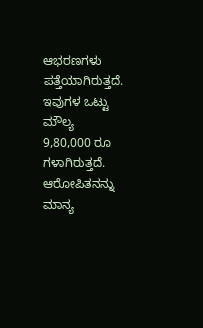ಆಭರಣಗಳು ಪತ್ತೆಯಾಗಿರುತ್ತದೆ. ಇವುಗಳ ಒಟ್ಟು ಮೌಲ್ಯ 9,80,000 ರೂ ಗಳಾಗಿರುತ್ತದೆ. ಆರೋಪಿತನನ್ನು ಮಾನ್ಯ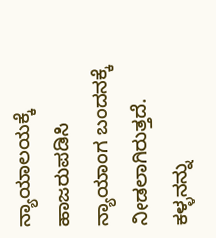ನ್ಯಾಯಾಲಯಕ್ಕೆ ಹಾಜರುಪಡಿಸಿ ನ್ಯಾಯಾಂಗ ಬಂದನಕ್ಕೆ ನೀಡಲಾಗಿರುತ್ತದೆ. ಕಳ್ಳನನ್ನು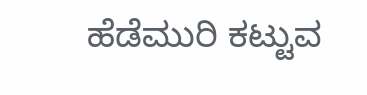ಹೆಡೆಮುರಿ ಕಟ್ಟುವ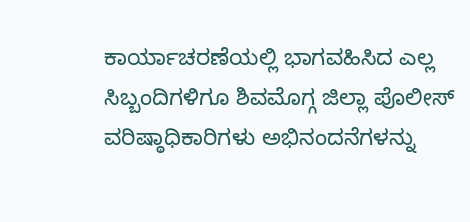ಕಾರ್ಯಾಚರಣೆಯಲ್ಲಿ ಭಾಗವಹಿಸಿದ ಎಲ್ಲ ಸಿಬ್ಬಂದಿಗಳಿಗೂ ಶಿವಮೊಗ್ಗ ಜಿಲ್ಲಾ ಪೊಲೀಸ್ ವರಿಷ್ಠಾಧಿಕಾರಿಗಳು ಅಭಿನಂದನೆಗಳನ್ನು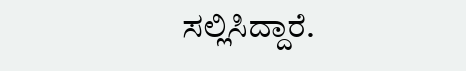ಸಲ್ಲಿಸಿದ್ದಾರೆ.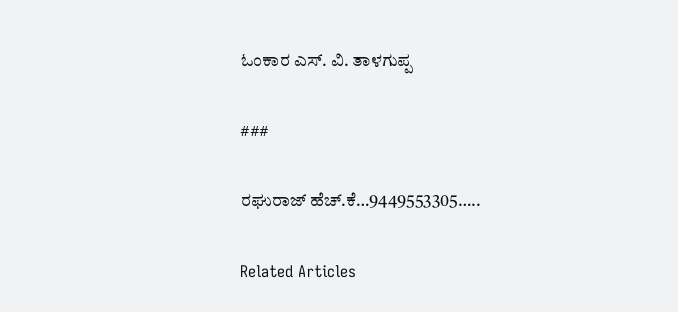ಓಂಕಾರ ಎಸ್. ವಿ. ತಾಳಗುಪ್ಪ

###

ರಘುರಾಜ್ ಹೆಚ್.ಕೆ…9449553305…..

Related Articles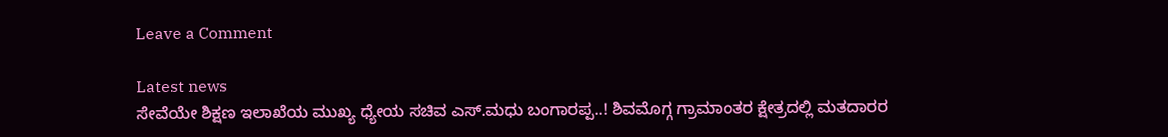Leave a Comment

Latest news
ಸೇವೆಯೇ ಶಿಕ್ಷಣ ಇಲಾಖೆಯ ಮುಖ್ಯ ಧ್ಯೇಯ ಸಚಿವ ಎಸ್.ಮಧು ಬಂಗಾರಪ್ಪ..! ಶಿವಮೊಗ್ಗ ಗ್ರಾಮಾಂತರ ಕ್ಷೇತ್ರದಲ್ಲಿ ಮತದಾರರ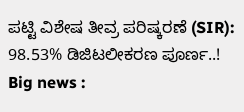ಪಟ್ಟಿ ವಿಶೇಷ ತೀವ್ರ ಪರಿಷ್ಕರಣೆ (SIR): 98.53% ಡಿಜಿಟಲೀಕರಣ ಪೂರ್ಣ..! Big news :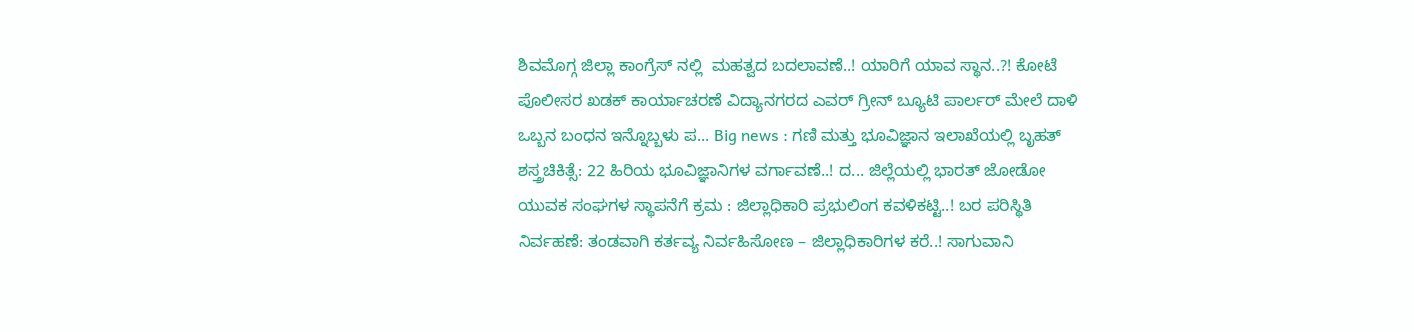ಶಿವಮೊಗ್ಗ ಜಿಲ್ಲಾ ಕಾಂಗ್ರೆಸ್ ನಲ್ಲಿ  ಮಹತ್ವದ ಬದಲಾವಣೆ..! ಯಾರಿಗೆ ಯಾವ ಸ್ಥಾನ..?! ಕೋಟೆ ಪೊಲೀಸರ ಖಡಕ್ ಕಾರ್ಯಾಚರಣೆ ವಿದ್ಯಾನಗರದ ಎವರ್ ಗ್ರೀನ್ ಬ್ಯೂಟಿ ಪಾರ್ಲರ್ ಮೇಲೆ ದಾಳಿ  ಒಬ್ಬನ ಬಂಧನ ಇನ್ನೊಬ್ಬಳು ಪ... Big news : ಗಣಿ ಮತ್ತು ಭೂವಿಜ್ಞಾನ ಇಲಾಖೆಯಲ್ಲಿ ಬೃಹತ್ ಶಸ್ತ್ರಚಿಕಿತ್ಸೆ: 22 ಹಿರಿಯ ಭೂವಿಜ್ಞಾನಿಗಳ ವರ್ಗಾವಣೆ..! ದ... ಜಿಲ್ಲೆಯಲ್ಲಿ ಭಾರತ್ ಜೋಡೋ ಯುವಕ ಸಂಘಗಳ ಸ್ಥಾಪನೆಗೆ ಕ್ರಮ : ಜಿಲ್ಲಾಧಿಕಾರಿ ಪ್ರಭುಲಿಂಗ ಕವಳಿಕಟ್ಟಿ..! ಬರ ಪರಿಸ್ಥಿತಿ ನಿರ್ವಹಣೆ: ತಂಡವಾಗಿ ಕರ್ತವ್ಯ ನಿರ್ವಹಿಸೋಣ – ಜಿಲ್ಲಾಧಿಕಾರಿಗಳ ಕರೆ..! ಸಾಗುವಾನಿ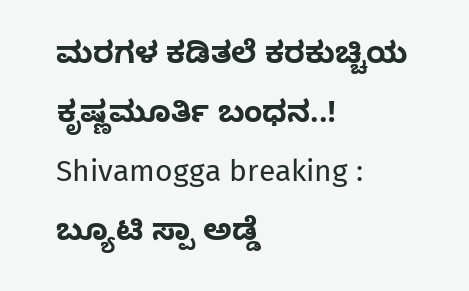ಮರಗಳ ಕಡಿತಲೆ ಕರಕುಚ್ಚಿಯ ಕೃಷ್ಣಮೂರ್ತಿ ಬಂಧನ..! Shivamogga breaking : ಬ್ಯೂಟಿ ಸ್ಪಾ ಅಡ್ಡೆ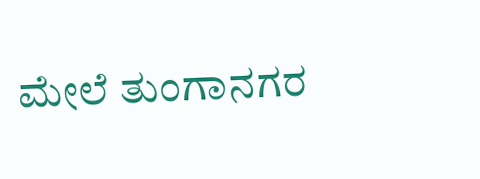ಮೇಲೆ ತುಂಗಾನಗರ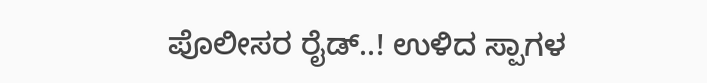ಪೊಲೀಸರ ರೈಡ್..! ಉಳಿದ ಸ್ಪಾಗಳ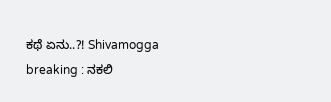ಕಥೆ ಏನು..?! Shivamogga breaking : ನಕಲಿ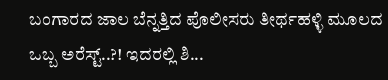ಬಂಗಾರದ ಜಾಲ ಬೆನ್ನತ್ತಿದ ಪೊಲೀಸರು ತೀರ್ಥಹಳ್ಳಿ ಮೂಲದ ಒಬ್ಬ ಅರೆಸ್ಟ್..?! ಇದರಲ್ಲಿ ಶಿ...